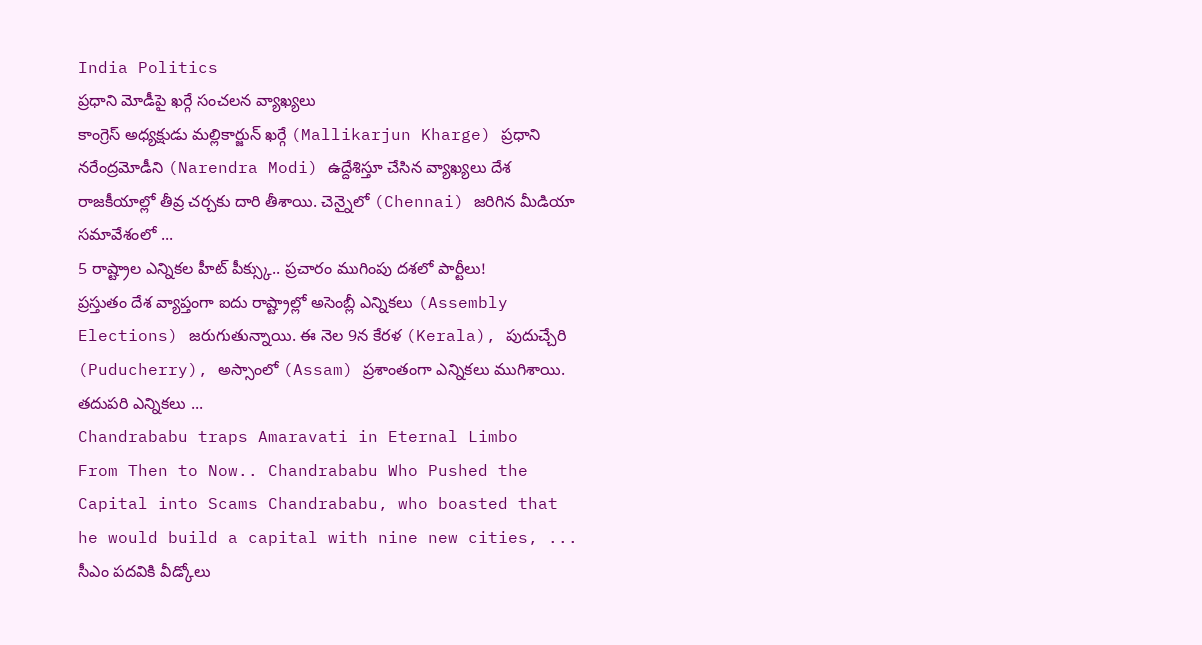India Politics
ప్రధాని మోడీపై ఖర్గే సంచలన వ్యాఖ్యలు
కాంగ్రెస్ అధ్యక్షుడు మల్లికార్జున్ ఖర్గే (Mallikarjun Kharge) ప్రధాని నరేంద్రమోడీని (Narendra Modi) ఉద్దేశిస్తూ చేసిన వ్యాఖ్యలు దేశ రాజకీయాల్లో తీవ్ర చర్చకు దారి తీశాయి. చెన్నైలో (Chennai) జరిగిన మీడియా సమావేశంలో ...
5 రాష్ట్రాల ఎన్నికల హీట్ పీక్స్కు.. ప్రచారం ముగింపు దశలో పార్టీలు!
ప్రస్తుతం దేశ వ్యాప్తంగా ఐదు రాష్ట్రాల్లో అసెంబ్లీ ఎన్నికలు (Assembly Elections) జరుగుతున్నాయి. ఈ నెల 9న కేరళ (Kerala), పుదుచ్చేరి (Puducherry), అస్సాంలో (Assam) ప్రశాంతంగా ఎన్నికలు ముగిశాయి. తదుపరి ఎన్నికలు ...
Chandrababu traps Amaravati in Eternal Limbo
From Then to Now.. Chandrababu Who Pushed the Capital into Scams Chandrababu, who boasted that he would build a capital with nine new cities, ...
సీఎం పదవికి వీడ్కోలు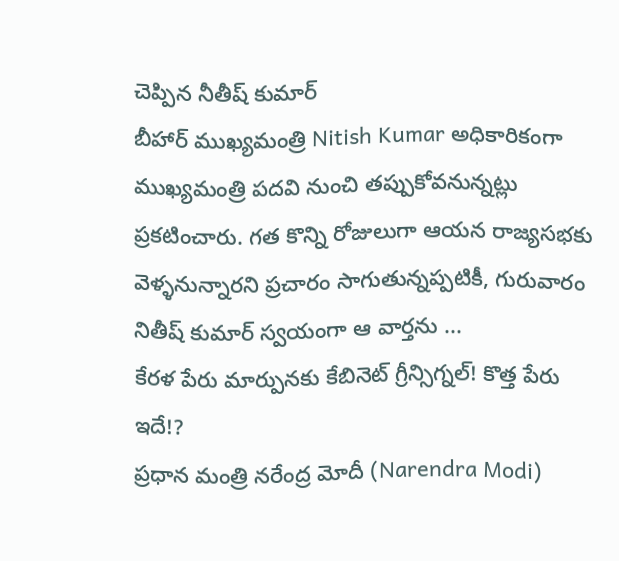చెప్పిన నీతీష్ కుమార్
బీహార్ ముఖ్యమంత్రి Nitish Kumar అధికారికంగా ముఖ్యమంత్రి పదవి నుంచి తప్పుకోవనున్నట్లు ప్రకటించారు. గత కొన్ని రోజులుగా ఆయన రాజ్యసభకు వెళ్ళనున్నారని ప్రచారం సాగుతున్నప్పటికీ, గురువారం నితీష్ కుమార్ స్వయంగా ఆ వార్తను ...
కేరళ పేరు మార్పునకు కేబినెట్ గ్రీన్సిగ్నల్! కొత్త పేరు ఇదే!?
ప్రధాన మంత్రి నరేంద్ర మోదీ (Narendra Modi)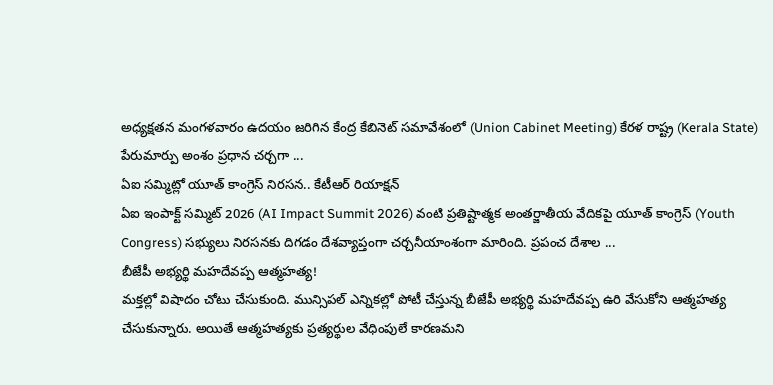అధ్యక్షతన మంగళవారం ఉదయం జరిగిన కేంద్ర కేబినెట్ సమావేశంలో (Union Cabinet Meeting) కేరళ రాష్ట్ర (Kerala State) పేరుమార్పు అంశం ప్రధాన చర్చగా ...
ఏఐ సమ్మిట్లో యూత్ కాంగ్రెస్ నిరసన.. కేటీఆర్ రియాక్షన్
ఏఐ ఇంపాక్ట్ సమ్మిట్ 2026 (AI Impact Summit 2026) వంటి ప్రతిష్టాత్మక అంతర్జాతీయ వేదికపై యూత్ కాంగ్రెస్ (Youth Congress) సభ్యులు నిరసనకు దిగడం దేశవ్యాప్తంగా చర్చనీయాంశంగా మారింది. ప్రపంచ దేశాల ...
బీజేపీ అభ్యర్థి మహదేవప్ప ఆత్మహత్య!
మక్తల్లో విషాదం చోటు చేసుకుంది. మున్సిపల్ ఎన్నికల్లో పోటీ చేస్తున్న బీజేపీ అభ్యర్థి మహదేవప్ప ఉరి వేసుకోని ఆత్మహత్య చేసుకున్నారు. అయితే ఆత్మహత్యకు ప్రత్యర్థుల వేధింపులే కారణమని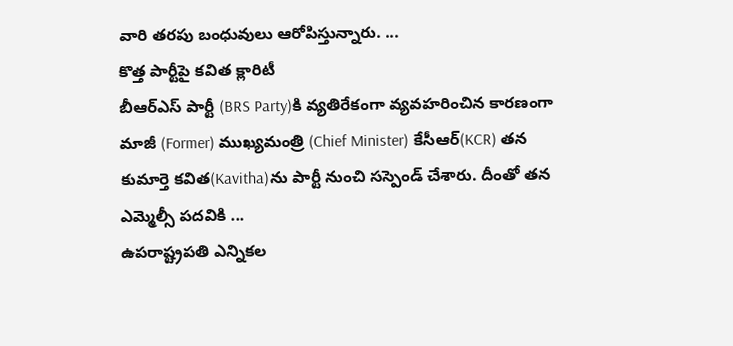వారి తరపు బంధువులు ఆరోపిస్తున్నారు. ...
కొత్త పార్టీపై కవిత క్లారిటీ
బీఆర్ఎస్ పార్టీ (BRS Party)కి వ్యతిరేకంగా వ్యవహరించిన కారణంగా మాజీ (Former) ముఖ్యమంత్రి (Chief Minister) కేసీఆర్(KCR) తన కుమార్తె కవిత(Kavitha)ను పార్టీ నుంచి సస్పెండ్ చేశారు. దీంతో తన ఎమ్మెల్సీ పదవికి ...
ఉపరాష్ట్రపతి ఎన్నికల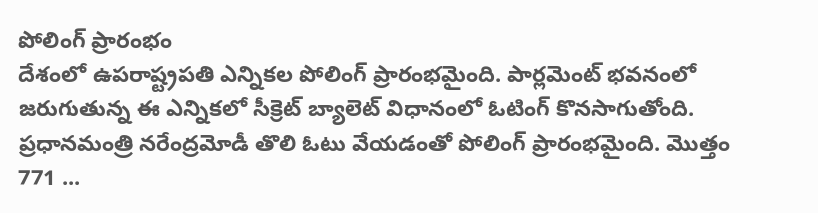పోలింగ్ ప్రారంభం
దేశంలో ఉపరాష్ట్రపతి ఎన్నికల పోలింగ్ ప్రారంభమైంది. పార్లమెంట్ భవనంలో జరుగుతున్న ఈ ఎన్నికలో సీక్రెట్ బ్యాలెట్ విధానంలో ఓటింగ్ కొనసాగుతోంది. ప్రధానమంత్రి నరేంద్రమోడీ తొలి ఓటు వేయడంతో పోలింగ్ ప్రారంభమైంది. మొత్తం 771 ...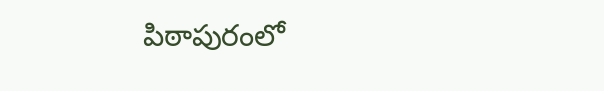పిఠాపురంలో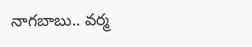నాగబాబు.. వర్మ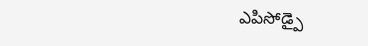ఎపిసోడ్పై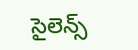సైలెన్స్